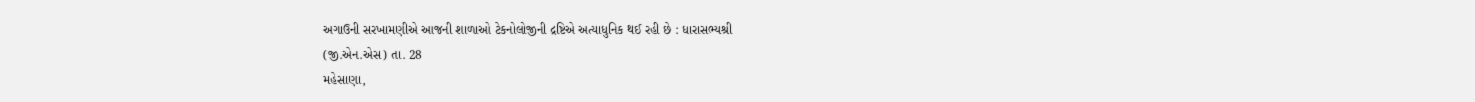અગાઉની સરખામણીએ આજની શાળાઓ ટેકનોલોજીની દ્રષ્ટિએ અત્યાધુનિક થઈ રહી છે : ધારાસભ્યશ્રી
(જી.એન.એસ) તા. 28
મહેસાણા,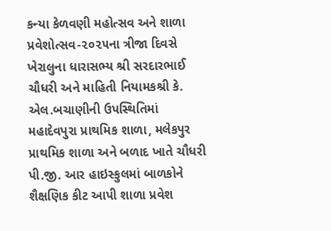કન્યા કેળવણી મહોત્સવ અને શાળા પ્રવેશોત્સવ-૨૦૨૫ના ત્રીજા દિવસે ખેરાલુના ધારાસભ્ય શ્રી સરદારભાઈ ચૌધરી અને માહિતી નિયામકશ્રી કે. એલ.બચાણીની ઉપસ્થિતિમાં મહાદેવપુરા પ્રાથમિક શાળા, મલેકપુર પ્રાથમિક શાળા અને બળાદ ખાતે ચૌધરી પી.જી. આર હાઇસ્કુલમાં બાળકોને શૈક્ષણિક કીટ આપી શાળા પ્રવેશ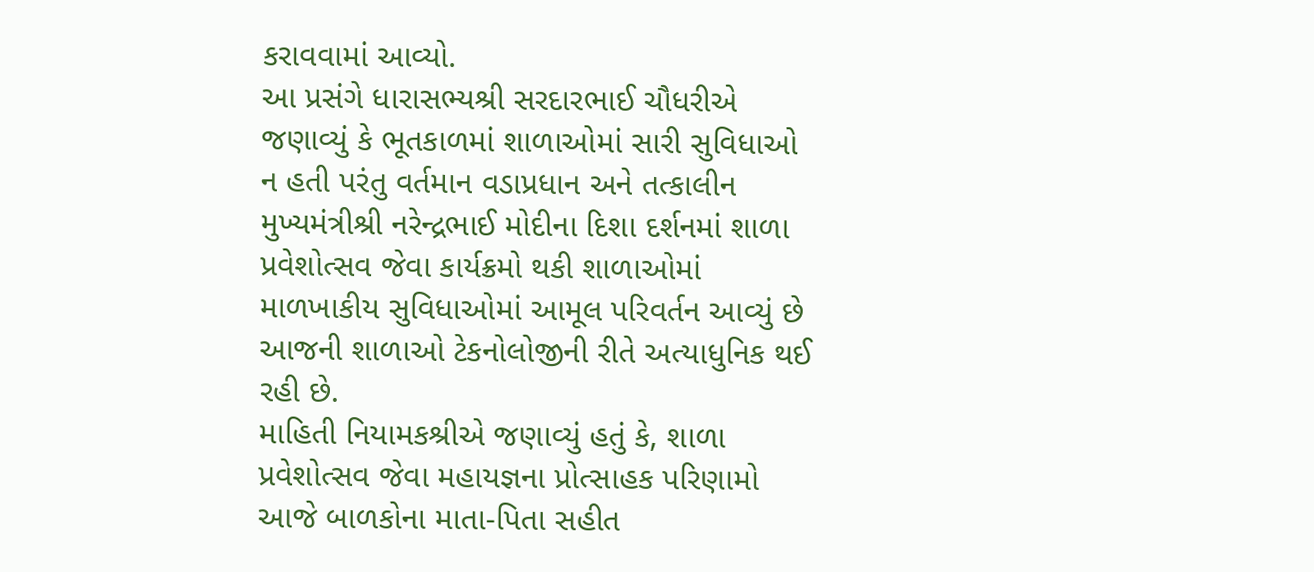કરાવવામાં આવ્યો.
આ પ્રસંગે ધારાસભ્યશ્રી સરદારભાઈ ચૌધરીએ જણાવ્યું કે ભૂતકાળમાં શાળાઓમાં સારી સુવિધાઓ ન હતી પરંતુ વર્તમાન વડાપ્રધાન અને તત્કાલીન મુખ્યમંત્રીશ્રી નરેન્દ્રભાઈ મોદીના દિશા દર્શનમાં શાળા પ્રવેશોત્સવ જેવા કાર્યક્રમો થકી શાળાઓમાં માળખાકીય સુવિધાઓમાં આમૂલ પરિવર્તન આવ્યું છે આજની શાળાઓ ટેકનોલોજીની રીતે અત્યાધુનિક થઈ રહી છે.
માહિતી નિયામકશ્રીએ જણાવ્યું હતું કે, શાળા પ્રવેશોત્સવ જેવા મહાયજ્ઞના પ્રોત્સાહક પરિણામો આજે બાળકોના માતા-પિતા સહીત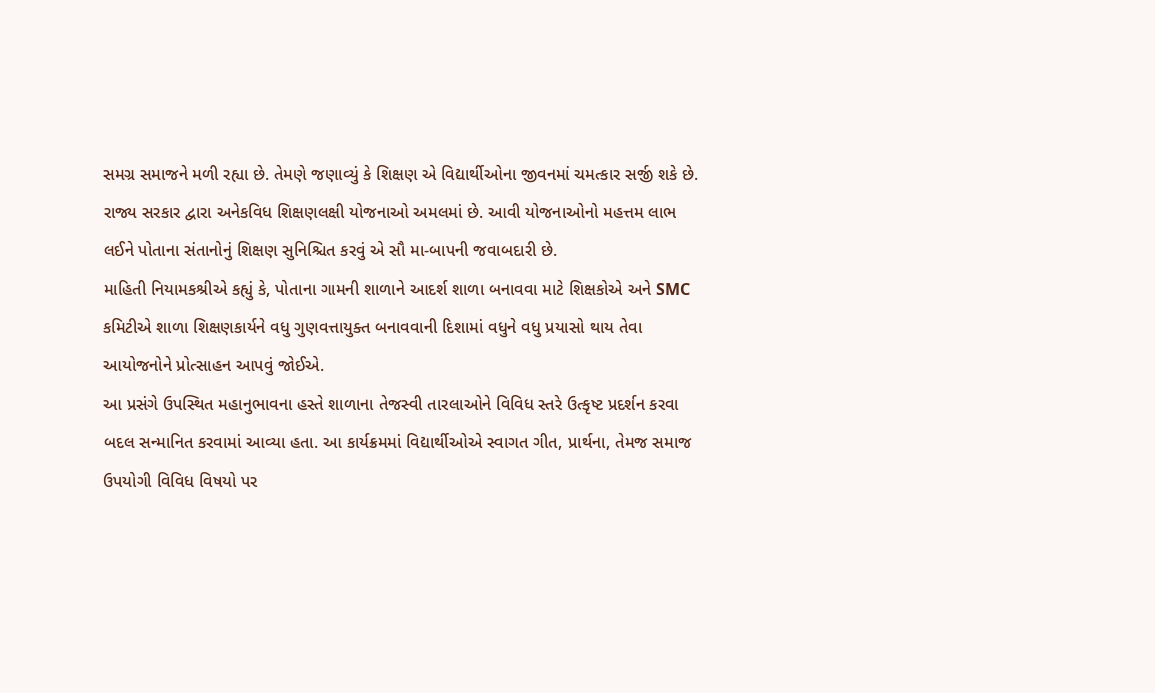સમગ્ર સમાજને મળી રહ્યા છે. તેમણે જણાવ્યું કે શિક્ષણ એ વિદ્યાર્થીઓના જીવનમાં ચમત્કાર સર્જી શકે છે. રાજ્ય સરકાર દ્વારા અનેકવિધ શિક્ષણલક્ષી યોજનાઓ અમલમાં છે. આવી યોજનાઓનો મહત્તમ લાભ લઈને પોતાના સંતાનોનું શિક્ષણ સુનિશ્ચિત કરવું એ સૌ મા-બાપની જવાબદારી છે.
માહિતી નિયામકશ્રીએ કહ્યું કે, પોતાના ગામની શાળાને આદર્શ શાળા બનાવવા માટે શિક્ષકોએ અને SMC કમિટીએ શાળા શિક્ષણકાર્યને વધુ ગુણવત્તાયુક્ત બનાવવાની દિશામાં વધુને વધુ પ્રયાસો થાય તેવા આયોજનોને પ્રોત્સાહન આપવું જોઈએ.
આ પ્રસંગે ઉપસ્થિત મહાનુભાવના હસ્તે શાળાના તેજસ્વી તારલાઓને વિવિધ સ્તરે ઉત્કૃષ્ટ પ્રદર્શન કરવા બદલ સન્માનિત કરવામાં આવ્યા હતા. આ કાર્યક્રમમાં વિદ્યાર્થીઓએ સ્વાગત ગીત, પ્રાર્થના, તેમજ સમાજ ઉપયોગી વિવિધ વિષયો પર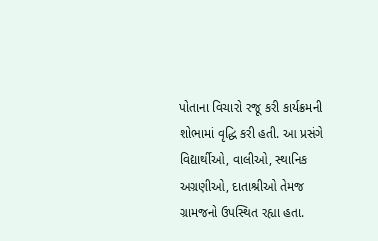પોતાના વિચારો રજૂ કરી કાર્યક્રમની શોભામાં વૃદ્ધિ કરી હતી. આ પ્રસંગે વિદ્યાર્થીઓ, વાલીઓ, સ્થાનિક અગ્રણીઓ, દાતાશ્રીઓ તેમજ ગ્રામજનો ઉપસ્થિત રહ્યા હતા.